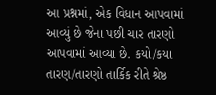આ પ્રશ્નમાં, એક વિધાન આપવામાં આવ્યું છે જેના પછી ચાર તારણો આપવામાં આવ્યા છે. કયો/કયા તારણ/તારણો તાર્કિક રીતે શ્રેષ્ઠ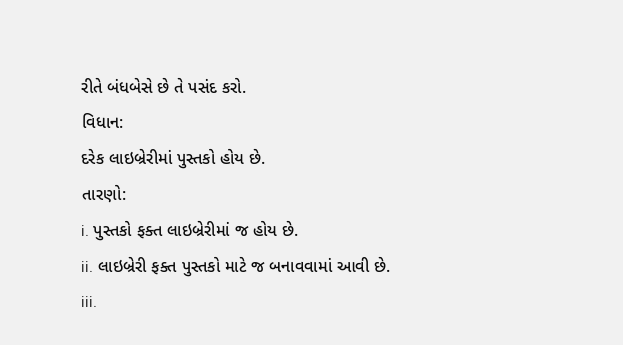રીતે બંધબેસે છે તે પસંદ કરો.
વિધાન:
દરેક લાઇબ્રેરીમાં પુસ્તકો હોય છે.
તારણો:
i. પુસ્તકો ફક્ત લાઇબ્રેરીમાં જ હોય છે.
ii. લાઇબ્રેરી ફક્ત પુસ્તકો માટે જ બનાવવામાં આવી છે.
iii.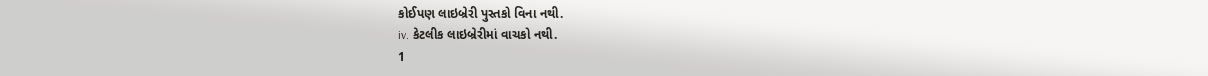કોઈપણ લાઇબ્રેરી પુસ્તકો વિના નથી.
iv. કેટલીક લાઇબ્રેરીમાં વાચકો નથી.
1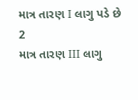માત્ર તારણ I લાગુ પડે છે
2
માત્ર તારણ III લાગુ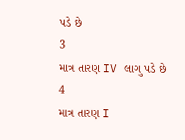પડે છે
3
માત્ર તારણ IV લાગુ પડે છે
4
માત્ર તારણ I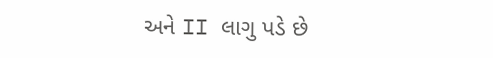અને II લાગુ પડે છે